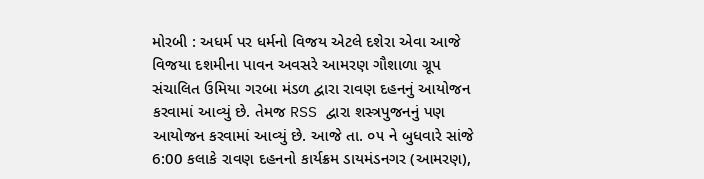મોરબી : અધર્મ પર ધર્મનો વિજય એટલે દશેરા એવા આજે વિજયા દશમીના પાવન અવસરે આમરણ ગૌશાળા ગ્રૂપ સંચાલિત ઉમિયા ગરબા મંડળ દ્વારા રાવણ દહનનું આયોજન કરવામાં આવ્યું છે. તેમજ RSS દ્વારા શસ્ત્રપુજનનું પણ આયોજન કરવામાં આવ્યું છે. આજે તા. ૦૫ ને બુધવારે સાંજે 6:00 કલાકે રાવણ દહનનો કાર્યક્રમ ડાયમંડનગર (આમરણ),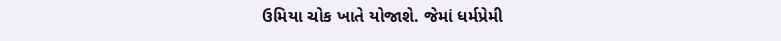ઉમિયા ચોક ખાતે યોજાશે. જેમાં ધર્મપ્રેમી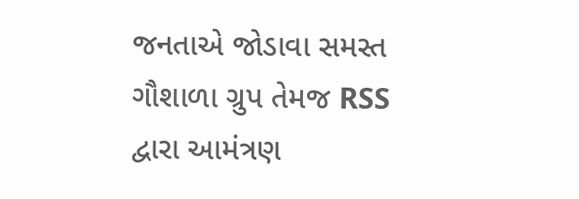જનતાએ જોડાવા સમસ્ત ગૌશાળા ગ્રુપ તેમજ RSS દ્વારા આમંત્રણ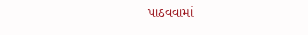પાઠવવામાં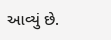આવ્યું છે.